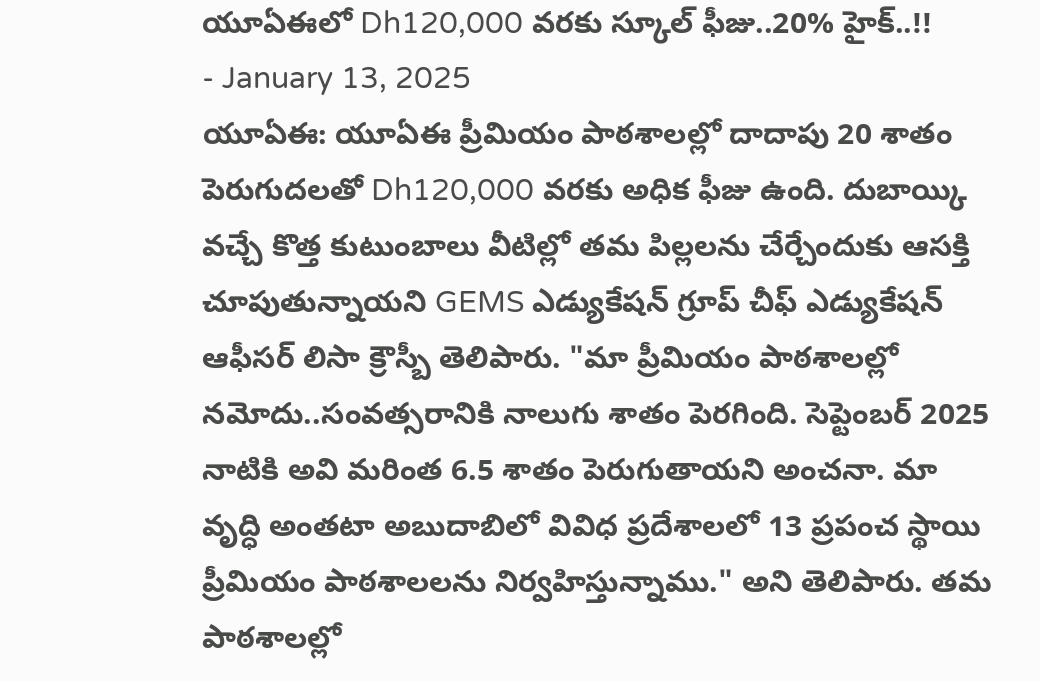యూఏఈలో Dh120,000 వరకు స్కూల్ ఫీజు..20% హైక్..!!
- January 13, 2025
యూఏఈ: యూఏఈ ప్రీమియం పాఠశాలల్లో దాదాపు 20 శాతం పెరుగుదలతో Dh120,000 వరకు అధిక ఫీజు ఉంది. దుబాయ్కి వచ్చే కొత్త కుటుంబాలు వీటిల్లో తమ పిల్లలను చేర్చేందుకు ఆసక్తి చూపుతున్నాయని GEMS ఎడ్యుకేషన్ గ్రూప్ చీఫ్ ఎడ్యుకేషన్ ఆఫీసర్ లిసా క్రౌస్బీ తెలిపారు. "మా ప్రీమియం పాఠశాలల్లో నమోదు..సంవత్సరానికి నాలుగు శాతం పెరగింది. సెప్టెంబర్ 2025 నాటికి అవి మరింత 6.5 శాతం పెరుగుతాయని అంచనా. మా వృద్ధి అంతటా అబుదాబిలో వివిధ ప్రదేశాలలో 13 ప్రపంచ స్థాయి ప్రీమియం పాఠశాలలను నిర్వహిస్తున్నాము." అని తెలిపారు. తమ పాఠశాలల్లో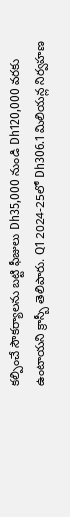కల్పించే సౌకర్యాలను బట్టి ఫీజులు Dh35,000 నుండి Dh120,000 వరకు ఉంటాయని క్రాస్బీ తెలిపారు. Q1 2024-25లో Dh306.1 మిలియన్ల నిర్వహణ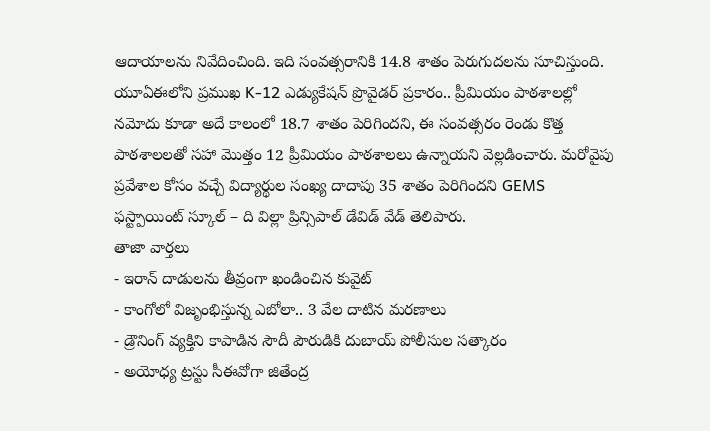ఆదాయాలను నివేదించింది. ఇది సంవత్సరానికి 14.8 శాతం పెరుగుదలను సూచిస్తుంది. యూఏఈలోని ప్రముఖ K-12 ఎడ్యుకేషన్ ప్రొవైడర్ ప్రకారం.. ప్రీమియం పాఠశాలల్లో నమోదు కూడా అదే కాలంలో 18.7 శాతం పెరిగిందని, ఈ సంవత్సరం రెండు కొత్త పాఠశాలలతో సహా మొత్తం 12 ప్రీమియం పాఠశాలలు ఉన్నాయని వెల్లడించారు. మరోవైపు ప్రవేశాల కోసం వచ్చే విద్యార్థుల సంఖ్య దాదాపు 35 శాతం పెరిగిందని GEMS ఫస్ట్పాయింట్ స్కూల్ – ది విల్లా ప్రిన్సిపాల్ డేవిడ్ వేడ్ తెలిపారు.
తాజా వార్తలు
- ఇరాన్ దాడులను తీవ్రంగా ఖండించిన కువైట్
- కాంగోలో విజృంభిస్తున్న ఎబోలా.. 3 వేల దాటిన మరణాలు
- డ్రౌనింగ్ వ్యక్తిని కాపాడిన సౌదీ పౌరుడికి దుబాయ్ పోలీసుల సత్కారం
- అయోధ్య ట్రస్టు సీఈవోగా జితేంద్ర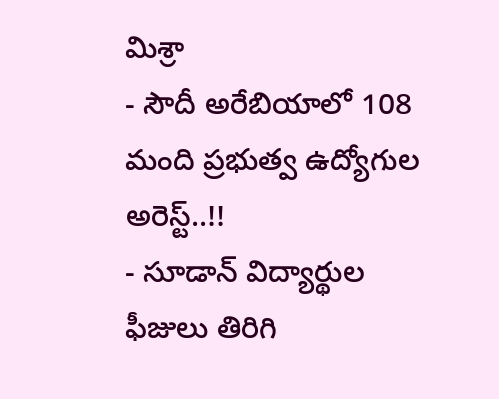మిశ్రా
- సౌదీ అరేబియాలో 108 మంది ప్రభుత్వ ఉద్యోగుల అరెస్ట్..!!
- సూడాన్ విద్యార్థుల ఫీజులు తిరిగి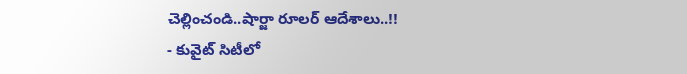చెల్లించండి..షార్జా రూలర్ ఆదేశాలు..!!
- కువైట్ సిటీలో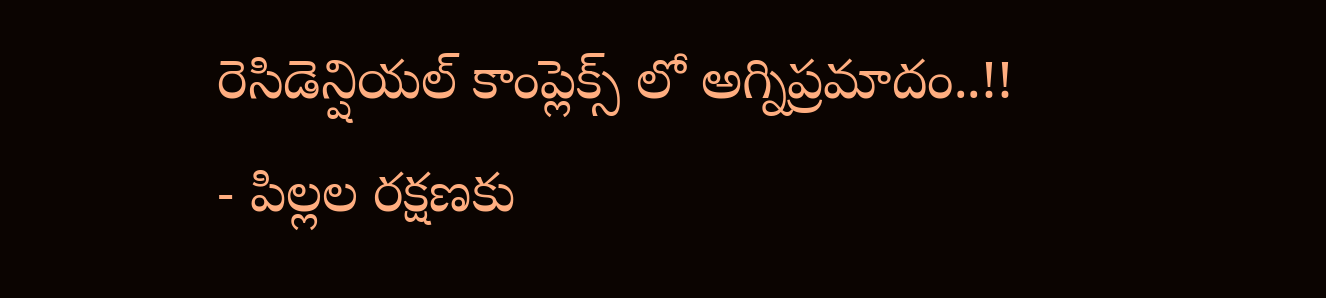రెసిడెన్షియల్ కాంప్లెక్స్ లో అగ్నిప్రమాదం..!!
- పిల్లల రక్షణకు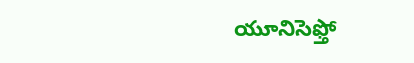యూనిసెఫ్తో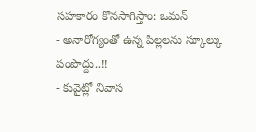సహకారం కొనసాగిస్తాం: ఒమన్
- అనారోగ్యంతో ఉన్న పిల్లలను స్కూల్కు పంపొద్దు..!!
- కువైట్లో నివాస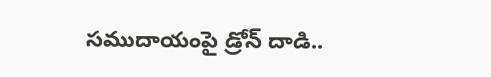సముదాయంపై డ్రోన్ దాడి..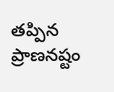తప్పిన ప్రాణనష్టం